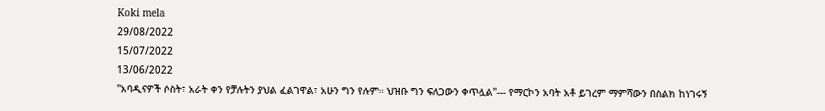Koki mela
29/08/2022
15/07/2022
13/06/2022
"አባዲናዎች ሶስት፣ አራት ቀን የቻሉትን ያህል ፈልገዋል፣ አሁን ግን የሉም። ህዝቡ ግን ፍለጋውን ቀጥሏል"--- የማርኮን አባት አቶ ይገረም ማምሻውን በስልክ ከነገሩኝ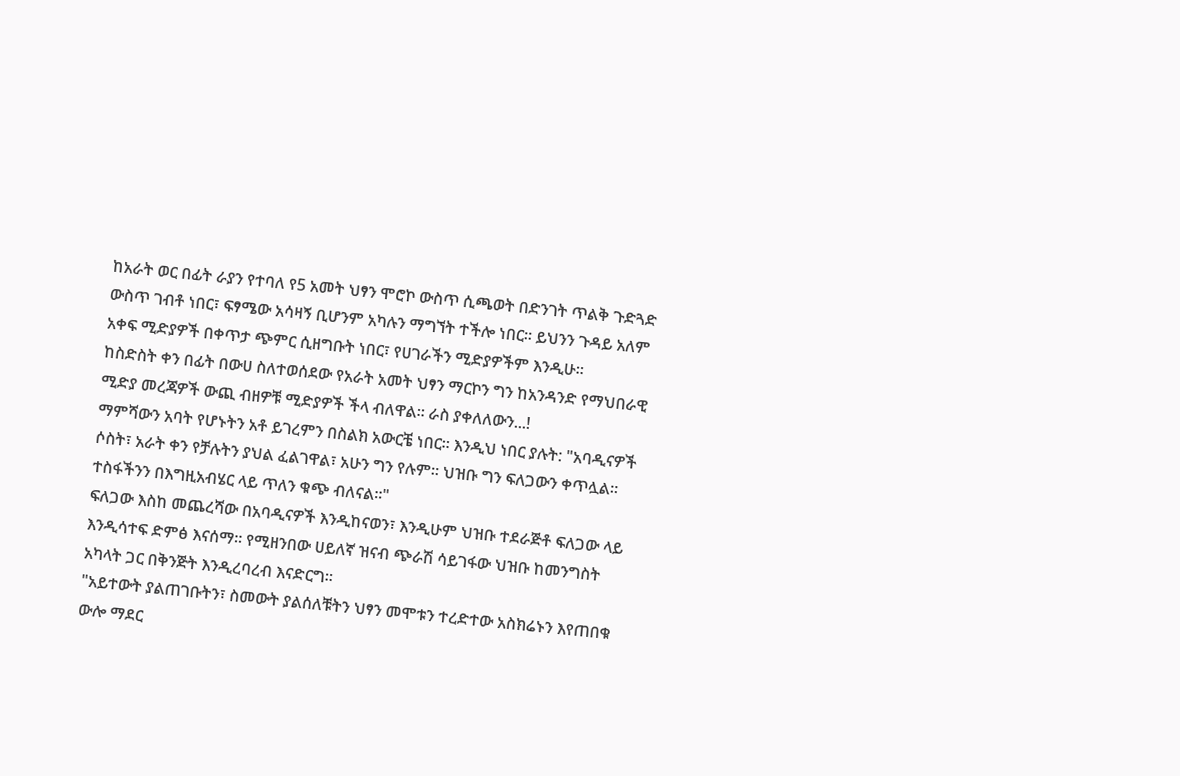ከአራት ወር በፊት ራያን የተባለ የ5 አመት ህፃን ሞሮኮ ውስጥ ሲጫወት በድንገት ጥልቅ ጉድጓድ ውስጥ ገብቶ ነበር፣ ፍፃሜው አሳዛኝ ቢሆንም አካሉን ማግኘት ተችሎ ነበር። ይህንን ጉዳይ አለም አቀፍ ሚድያዎች በቀጥታ ጭምር ሲዘግቡት ነበር፣ የሀገራችን ሚድያዎችም እንዲሁ።
ከስድስት ቀን በፊት በውሀ ስለተወሰደው የአራት አመት ህፃን ማርኮን ግን ከአንዳንድ የማህበራዊ ሚድያ መረጃዎች ውጪ ብዘዎቹ ሚድያዎች ችላ ብለዋል። ራስ ያቀለለውን...!
ማምሻውን አባት የሆኑትን አቶ ይገረምን በስልክ አውርቼ ነበር። እንዲህ ነበር ያሉት: "አባዲናዎች ሶስት፣ አራት ቀን የቻሉትን ያህል ፈልገዋል፣ አሁን ግን የሉም። ህዝቡ ግን ፍለጋውን ቀጥሏል። ተስፋችንን በእግዚአብሄር ላይ ጥለን ቁጭ ብለናል።"
ፍለጋው እስከ መጨረሻው በአባዲናዎች እንዲከናወን፣ እንዲሁም ህዝቡ ተደራጅቶ ፍለጋው ላይ እንዲሳተፍ ድምፅ እናሰማ። የሚዘንበው ሀይለኛ ዝናብ ጭራሽ ሳይገፋው ህዝቡ ከመንግስት አካላት ጋር በቅንጅት እንዲረባረብ እናድርግ።
"አይተውት ያልጠገቡትን፣ ስመውት ያልሰለቹትን ህፃን መሞቱን ተረድተው አስክሬኑን እየጠበቁ ውሎ ማደር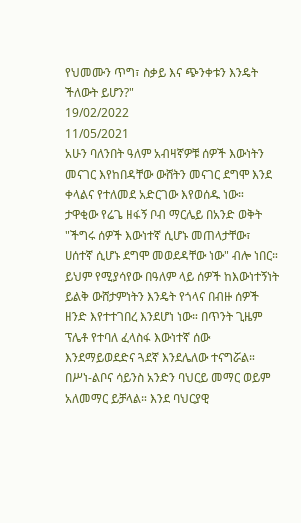የህመሙን ጥግ፣ ስቃይ እና ጭንቀቱን እንዴት ችለውት ይሆን?"
19/02/2022
11/05/2021
አሁን ባለንበት ዓለም አብዛኛዎቹ ሰዎች እውነትን መናገር እየከበዳቸው ውሸትን መናገር ደግሞ እንደ ቀላልና የተለመደ አድርገው እየወሰዱ ነው። ታዋቂው የሬጌ ዘፋኝ ቦብ ማርሌይ በአንድ ወቅት "ችግሩ ሰዎች እውነተኛ ሲሆኑ መጠላታቸው፣ ሀሰተኛ ሲሆኑ ደግሞ መወደዳቸው ነው" ብሎ ነበር። ይህም የሚያሳየው በዓለም ላይ ሰዎች ከእውነተኝነት ይልቅ ውሸታምነትን እንዴት የጎላና በብዙ ሰዎች ዘንድ እየተተገበረ እንደሆነ ነው። በጥንት ጊዜም ፕሌቶ የተባለ ፈላስፋ እውነተኛ ሰው እንደማይወደድና ጓደኛ እንደሌለው ተናግሯል።
በሥነ-ልቦና ሳይንስ አንድን ባህርይ መማር ወይም አለመማር ይቻላል። እንደ ባህርያዊ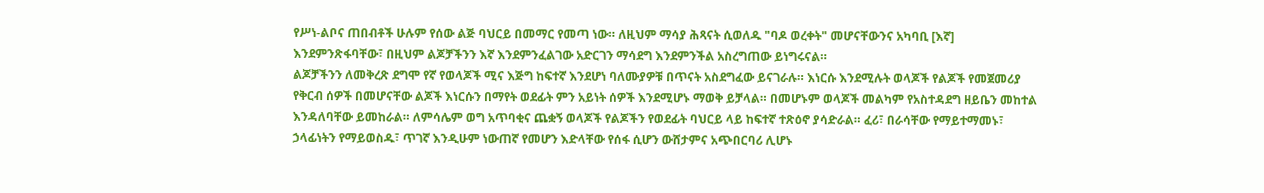የሥነ-ልቦና ጠበብቶች ሁሉም የሰው ልጅ ባህርይ በመማር የመጣ ነው። ለዚህም ማሳያ ሕጻናት ሲወለዱ "ባዶ ወረቀት" መሆናቸውንና አካባቢ [እኛ] እንደምንጽፋባቸው፣ በዚህም ልጆቻችንን እኛ እንደምንፈልገው አድርገን ማሳደግ እንደምንችል አስረግጠው ይነግሩናል።
ልጆቻችንን ለመቅረጽ ደግሞ የኛ የወላጆች ሚና እጅግ ከፍተኛ እንደሆነ ባለሙያዎቹ በጥናት አስደግፈው ይናገራሉ። እነርሱ እንደሚሉት ወላጆች የልጆች የመጀመሪያ የቅርብ ሰዎች በመሆናቸው ልጆች እነርሱን በማየት ወደፊት ምን አይነት ሰዎች እንደሚሆኑ ማወቅ ይቻላል። በመሆኑም ወላጆች መልካም የአስተዳደግ ዘይቤን መከተል እንዳለባቸው ይመከራል። ለምሳሌም ወግ አጥባቂና ጨቋኝ ወላጆች የልጆችን የወደፊት ባህርይ ላይ ከፍተኛ ተጽዕኖ ያሳድራል። ፈሪ፣ በራሳቸው የማይተማመኑ፣ ኃላፊነትን የማይወስዱ፣ ጥገኛ እንዲሁም ነውጠኛ የመሆን እድላቸው የሰፋ ሲሆን ውሸታምና አጭበርባሪ ሊሆኑ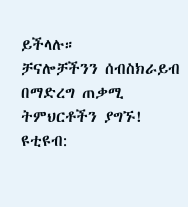ይችላሉ።
ቻናሎቻችንን ሰብስክራይብ በማድረግ ጠቃሚ ትምህርቶችን ያግኙ!
ዩቲዩብ: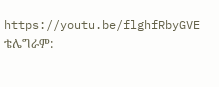https://youtu.be/flghfRbyGVE
ቴሌግራም: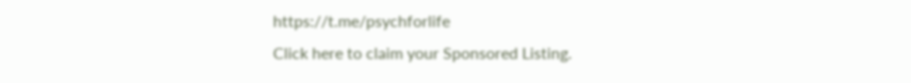https://t.me/psychforlife
Click here to claim your Sponsored Listing.